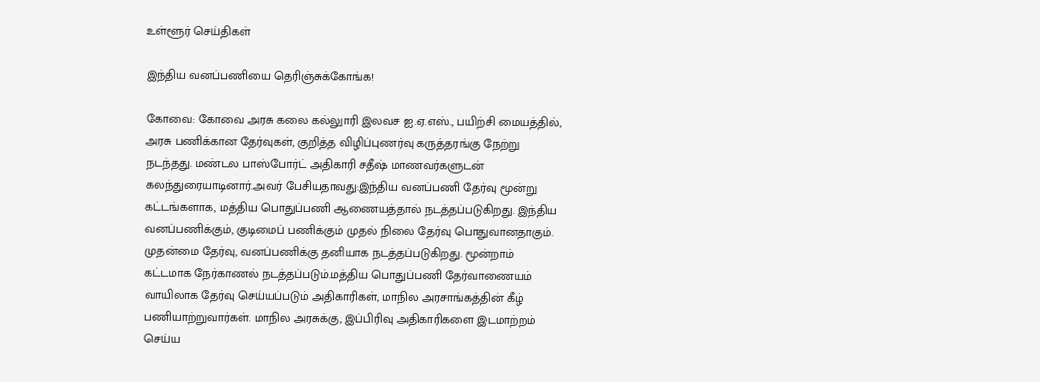உள்ளூர் செய்திகள்

இந்திய வனப்பணியை தெரிஞ்சுக்கோங்க!

கோவை: கோவை அரசு கலை கல்லுாரி இலவச ஐ.ஏ.எஸ்., பயிற்சி மையத்தில், அரசு பணிக்கான தேர்வுகள், குறித்த விழிப்புணர்வு கருத்தரங்கு நேற்று நடந்தது. மண்டல பாஸ்போர்ட் அதிகாரி சதீஷ் மாணவர்களுடன் கலந்துரையாடினார்.அவர் பேசியதாவது:இந்திய வனப்பணி தேர்வு மூன்று கட்டங்களாக, மத்திய பொதுப்பணி ஆணையத்தால் நடத்தப்படுகிறது. இந்திய வனப்பணிக்கும், குடிமைப் பணிக்கும் முதல் நிலை தேர்வு பொதுவானதாகும். முதன்மை தேர்வு, வனப்பணிக்கு தனியாக நடத்தப்படுகிறது. மூன்றாம் கட்டமாக நேர்காணல் நடத்தப்படும்.மத்திய பொதுப்பணி தேர்வாணையம் வாயிலாக தேர்வு செய்யப்படும் அதிகாரிகள், மாநில அரசாங்கத்தின் கீழ் பணியாற்றுவார்கள். மாநில அரசுக்கு, இப்பிரிவு அதிகாரிகளை இடமாற்றம் செய்ய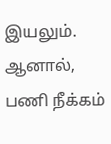இயலும். ஆனால், பணி நீக்கம்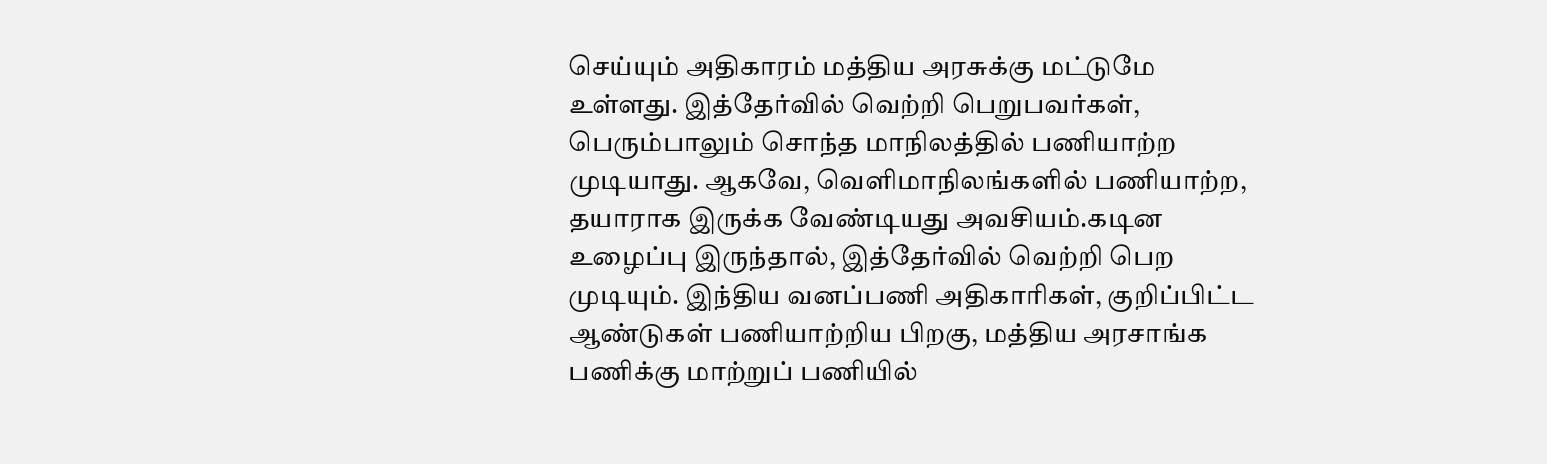செய்யும் அதிகாரம் மத்திய அரசுக்கு மட்டுமே உள்ளது. இத்தேர்வில் வெற்றி பெறுபவர்கள், பெரும்பாலும் சொந்த மாநிலத்தில் பணியாற்ற முடியாது. ஆகவே, வெளிமாநிலங்களில் பணியாற்ற, தயாராக இருக்க வேண்டியது அவசியம்.கடின உழைப்பு இருந்தால், இத்தேர்வில் வெற்றி பெற முடியும். இந்திய வனப்பணி அதிகாரிகள், குறிப்பிட்ட ஆண்டுகள் பணியாற்றிய பிறகு, மத்திய அரசாங்க பணிக்கு மாற்றுப் பணியில்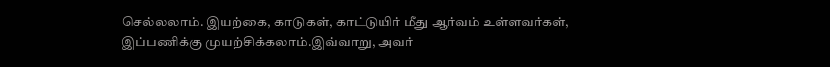செல்லலாம். இயற்கை, காடுகள், காட்டுயிர் மீது ஆர்வம் உள்ளவர்கள், இப்பணிக்கு முயற்சிக்கலாம்.இவ்வாறு, அவர்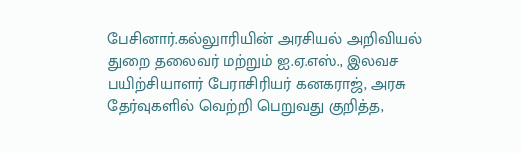பேசினார்.கல்லுாரியின் அரசியல் அறிவியல் துறை தலைவர் மற்றும் ஐ.ஏ.எஸ்., இலவச பயிற்சியாளர் பேராசிரியர் கனகராஜ், அரசு தேர்வுகளில் வெற்றி பெறுவது குறித்த,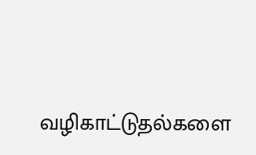வழிகாட்டுதல்களை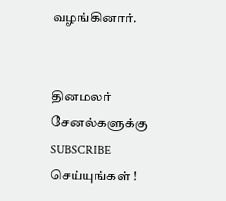வழங்கினார்.


தினமலர் சேனல்களுக்கு SUBSCRIBE செய்யுங்கள் !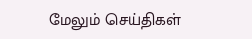மேலும் செய்திகள்